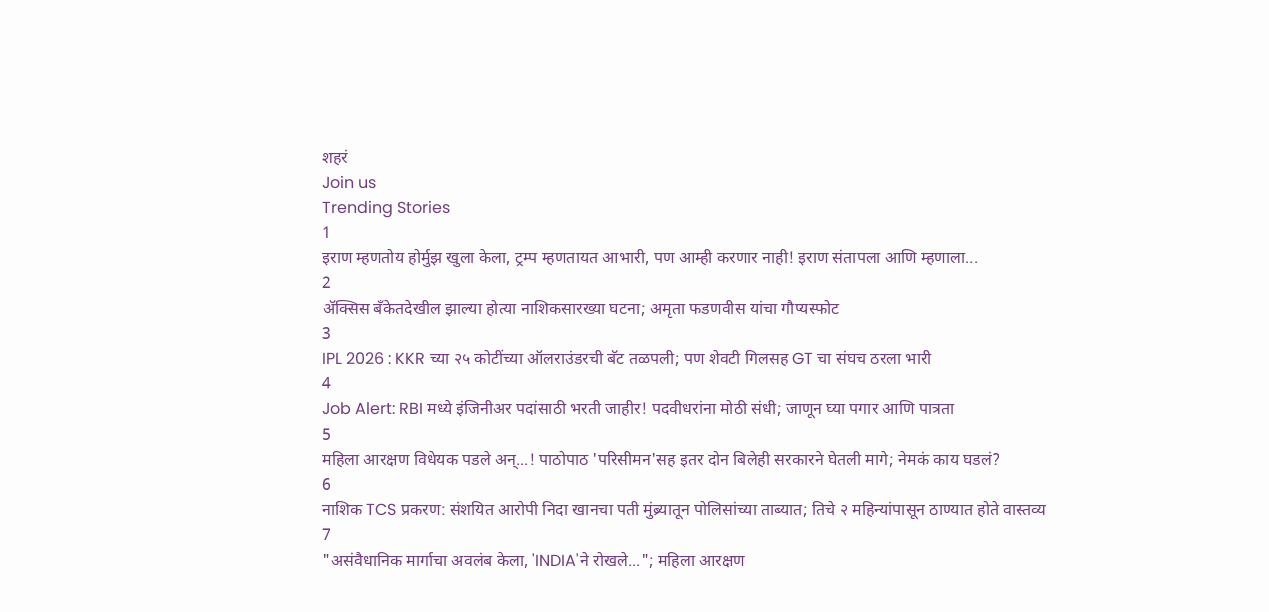शहरं
Join us
Trending Stories
1
इराण म्हणतोय होर्मुझ खुला केला, ट्रम्प म्हणतायत आभारी, पण आम्ही करणार नाही! इराण संतापला आणि म्हणाला...
2
ॲक्सिस बँकेतदेखील झाल्या होत्या नाशिकसारख्या घटना; अमृता फडणवीस यांचा गौप्यस्फोट
3
IPL 2026 : KKR च्या २५ कोटींच्या ऑलराउंडरची बॅट तळपली; पण शेवटी गिलसह GT चा संघच ठरला भारी
4
Job Alert: RBI मध्ये इंजिनीअर पदांसाठी भरती जाहीर! पदवीधरांना मोठी संधी; जाणून घ्या पगार आणि पात्रता
5
महिला आरक्षण विधेयक पडले अन्...! पाठोपाठ 'परिसीमन'सह इतर दोन बिलेही सरकारने घेतली मागे; नेमकं काय घडलं?
6
नाशिक TCS प्रकरण: संशयित आरोपी निदा खानचा पती मुंब्र्यातून पोलिसांच्या ताब्यात; तिचे २ महिन्यांपासून ठाण्यात होते वास्तव्य
7
"असंवैधानिक मार्गाचा अवलंब केला, 'INDIA'ने रोखले..."; महिला आरक्षण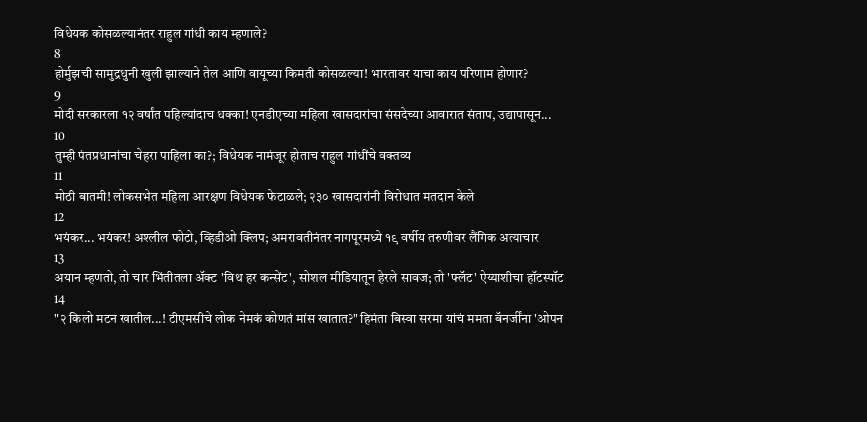विधेयक कोसळल्यानंतर राहुल गांधी काय म्हणाले?
8
होर्मुझची सामुद्रधुनी खुली झाल्याने तेल आणि वायूच्या किमती कोसळल्या! भारतावर याचा काय परिणाम होणार?
9
मोदी सरकारला १२ वर्षांत पहिल्यांदाच धक्का! एनडीएच्या महिला खासदारांचा संसदेच्या आवारात संताप, उद्यापासून...
10
तुम्ही पंतप्रधानांचा चेहरा पाहिला का?; विधेयक नामंजूर होताच राहुल गांधींचे वक्तव्य
11
मोठी बातमी! लोकसभेत महिला आरक्षण विधेयक फेटाळले; २३० खासदारांनी विरोधात मतदान केले
12
भयंकर... भयंकर! अश्लील फोटो, व्हिडीओ क्लिप; अमरावतीनंतर नागपूरमध्ये १९ वर्षीय तरुणीवर लैंगिक अत्याचार
13
अयान म्हणतो, तो चार भिंतीतला अ‍ॅक्ट 'विथ हर कन्सेंट', सोशल मीडियातून हेरले सावज; तो 'फ्लॅट' ऐय्याशीचा हॉटस्पॉट
14
"२ किलो मटन खातील...! टीएमसीचे लोक नेमकं कोणतं मांस खातात?" हिमंता बिस्वा सरमा यांचं ममता बॅनर्जींना 'ओपन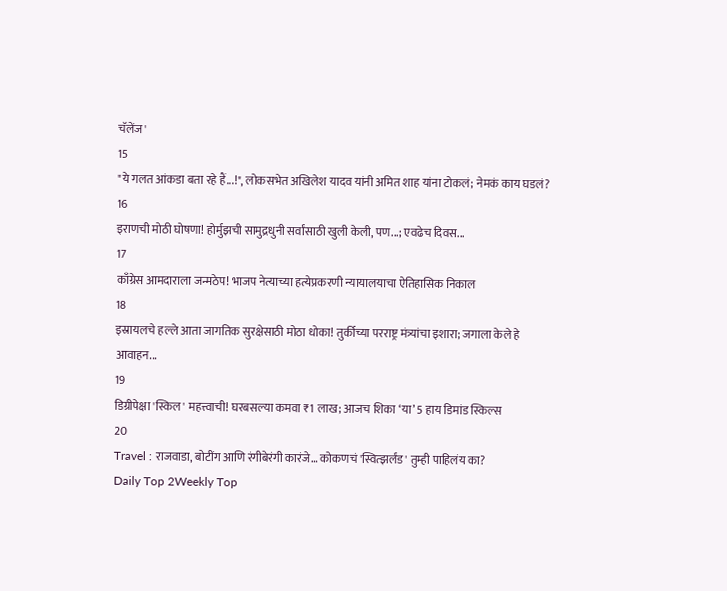चॅलेंज'
15
"ये गलत आंकडा बता रहे हैं...!", लोकसभेत अखिलेश यादव यांनी अमित शाह यांना टोकलं; नेमकं काय घडलं?
16
इराणची मोठी घोषणा! होर्मुझची सामुद्रधुनी सर्वांसाठी खुली केली, पण...; एवढेच दिवस...
17
काँग्रेस आमदाराला जन्मठेप! भाजप नेत्याच्या हत्येप्रकरणी न्यायालयाचा ऐतिहासिक निकाल
18
इस्रायलचे हल्ले आता जागतिक सुरक्षेसाठी मोठा धोका! तुर्कीच्या परराष्ट्र मंत्र्यांचा इशारा; जगाला केले हे आवाहन...
19
डिग्रीपेक्षा 'स्किल' महत्त्वाची! घरबसल्या कमवा ₹1 लाख; आजच शिका ‘या’ 5 हाय डिमांड स्किल्स
20
Travel : राजवाडा, बोटींग आणि रंगीबेरंगी कारंजे… कोकणचं 'स्वित्झर्लंड' तुम्ही पाहिलंय का?
Daily Top 2Weekly Top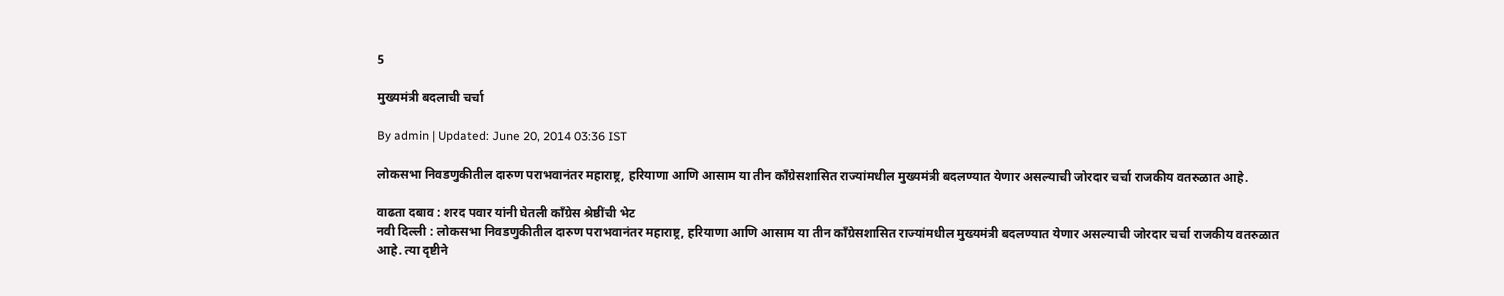5

मुख्यमंत्री बदलाची चर्चा

By admin | Updated: June 20, 2014 03:36 IST

लोकसभा निवडणुकीतील दारुण पराभवानंतर महाराष्ट्र, हरियाणा आणि आसाम या तीन काँग्रेसशासित राज्यांमधील मुख्यमंत्री बदलण्यात येणार असल्याची जोरदार चर्चा राजकीय वतरुळात आहे.

वाढता दबाव : शरद पवार यांनी घेतली काँग्रेस श्रेष्ठींची भेट
नवी दिल्ली : लोकसभा निवडणुकीतील दारुण पराभवानंतर महाराष्ट्र, हरियाणा आणि आसाम या तीन काँग्रेसशासित राज्यांमधील मुख्यमंत्री बदलण्यात येणार असल्याची जोरदार चर्चा राजकीय वतरुळात आहे. त्या दृष्टीने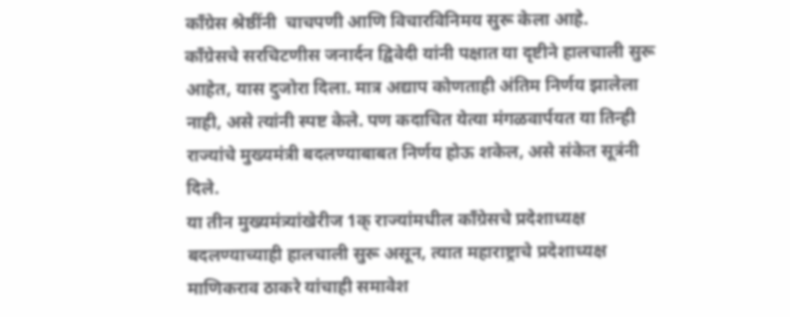काँग्रेस श्रेष्ठींनी  चाचपणी आणि विचारविनिमय सुरू केला आहे.
काँग्रेसचे सरचिटणीस जनार्दन द्विवेदी यांनी पक्षात या दृष्टीने हालचाली सुरू आहेत, यास दुजोरा दिला. मात्र अद्याप कोणताही अंतिम निर्णय झालेला नाही, असे त्यांनी स्पष्ट केले. पण कदाचित येत्या मंगळवार्पयत या तिन्ही राज्यांचे मुख्यमंत्री बदलण्याबाबत निर्णय होऊ शकेल, असे संकेत सूत्रंनी दिले.
या तीन मुख्यमंत्र्यांखेरीज 1क् राज्यांमधील काँग्रेसचे प्रदेशाध्यक्ष बदलण्याच्याही हालचाली सुरू असून, त्यात महाराष्ट्राचे प्रदेशाध्यक्ष माणिकराव ठाकरे यांचाही समावेश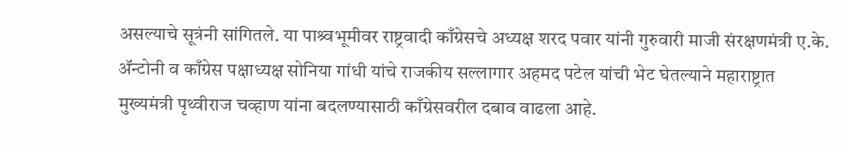असल्याचे सूत्रंनी सांगितले. या पाश्र्वभूमीवर राष्ट्रवादी काँग्रेसचे अध्यक्ष शरद पवार यांनी गुरुवारी माजी संरक्षणमंत्री ए.के. ॲन्टोनी व काँग्रेस पक्षाध्यक्ष सोनिया गांधी यांचे राजकीय सल्लागार अहमद पटेल यांची भेट घेतल्याने महाराष्ट्रात मुख्यमंत्री पृथ्वीराज चव्हाण यांना बदलण्यासाठी काँग्रेसवरील दबाव वाढला आहे.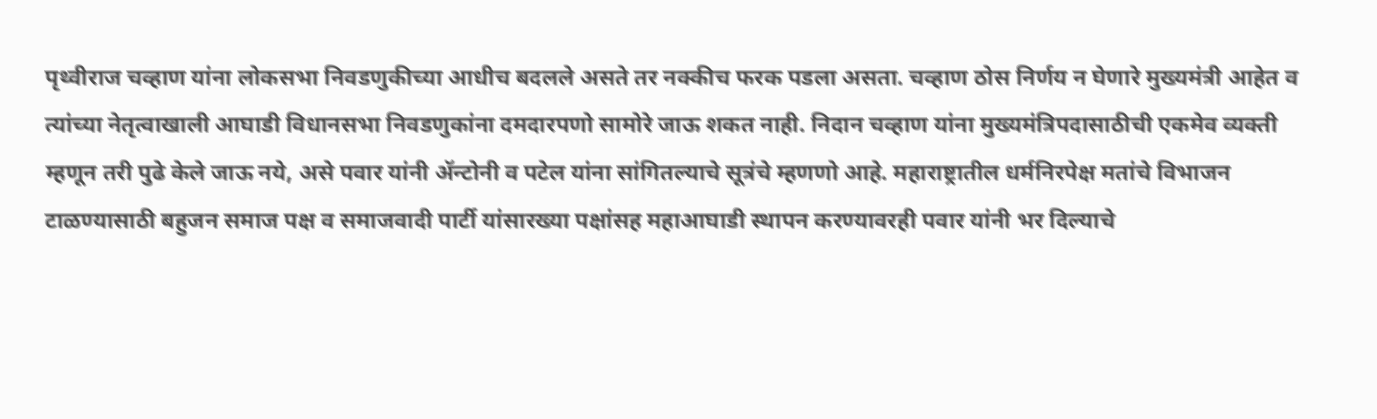पृथ्वीराज चव्हाण यांना लोकसभा निवडणुकीच्या आधीच बदलले असते तर नक्कीच फरक पडला असता. चव्हाण ठोस निर्णय न घेणारे मुख्यमंत्री आहेत व त्यांच्या नेतृत्वाखाली आघाडी विधानसभा निवडणुकांना दमदारपणो सामोरे जाऊ शकत नाही. निदान चव्हाण यांना मुख्यमंत्रिपदासाठीची एकमेव व्यक्ती म्हणून तरी पुढे केले जाऊ नये, असे पवार यांनी ॲन्टोनी व पटेल यांना सांगितल्याचे सूत्रंचे म्हणणो आहे. महाराष्ट्रातील धर्मनिरपेक्ष मतांचे विभाजन टाळण्यासाठी बहुजन समाज पक्ष व समाजवादी पार्टी यांसारख्या पक्षांसह महाआघाडी स्थापन करण्यावरही पवार यांनी भर दिल्याचे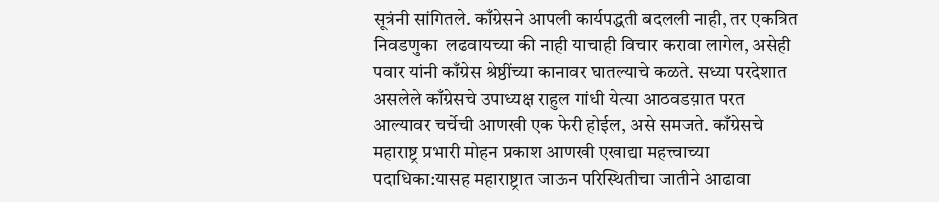सूत्रंनी सांगितले. काँग्रेसने आपली कार्यपद्धती बदलली नाही, तर एकत्रित निवडणुका  लढवायच्या की नाही याचाही विचार करावा लागेल, असेही पवार यांनी काँग्रेस श्रेष्ठींच्या कानावर घातल्याचे कळते. सध्या परदेशात असलेले काँग्रेसचे उपाध्यक्ष राहुल गांधी येत्या आठवडय़ात परत आल्यावर चर्चेची आणखी एक फेरी होईल, असे समजते. काँग्रेसचे महाराष्ट्र प्रभारी मोहन प्रकाश आणखी एखाद्या महत्त्वाच्या पदाधिका:यासह महाराष्ट्रात जाऊन परिस्थितीचा जातीने आढावा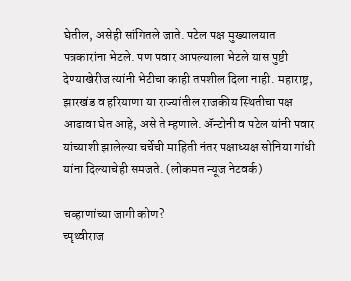घेतील, असेही सांगितले जाते. पटेल पक्ष मुख्यालयात पत्रकारांना भेटले. पण पवार आपल्याला भेटले यास पुष्टी देण्याखेरीज त्यांनी भेटीचा काही तपशील दिला नाही. महाराष्ट्र, झारखंड व हरियाणा या राज्यांतील राजकीय स्थितीचा पक्ष आढावा घेत आहे, असे ते म्हणाले. ॲन्टोनी व पटेल यांनी पवार यांच्याशी झालेल्या चर्चेची माहिती नंतर पक्षाध्यक्ष सोनिया गांधी यांना दिल्याचेही समजते. (लोकमत न्यूज नेटवर्क)

चव्हाणांच्या जागी कोण?
च्पृथ्वीराज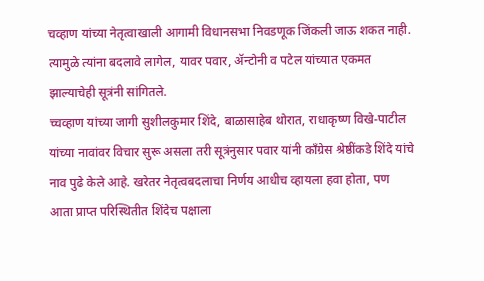चव्हाण यांच्या नेतृत्वाखाली आगामी विधानसभा निवडणूक जिंकली जाऊ शकत नाही. त्यामुळे त्यांना बदलावे लागेल, यावर पवार, ॲन्टोनी व पटेल यांच्यात एकमत झाल्याचेही सूत्रंनी सांगितले.
च्चव्हाण यांच्या जागी सुशीलकुमार शिंदे, बाळासाहेब थोरात, राधाकृष्ण विखे-पाटील यांच्या नावांवर विचार सुरू असला तरी सूत्रंनुसार पवार यांनी काँग्रेस श्रेष्ठींकडे शिंदे यांचे नाव पुढे केले आहे. खरेतर नेतृत्वबदलाचा निर्णय आधीच व्हायला हवा होता, पण आता प्राप्त परिस्थितीत शिंदेच पक्षाला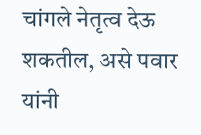चांगले नेतृत्व देऊ शकतील, असे पवार यांनी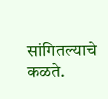सांगितल्याचे कळते.